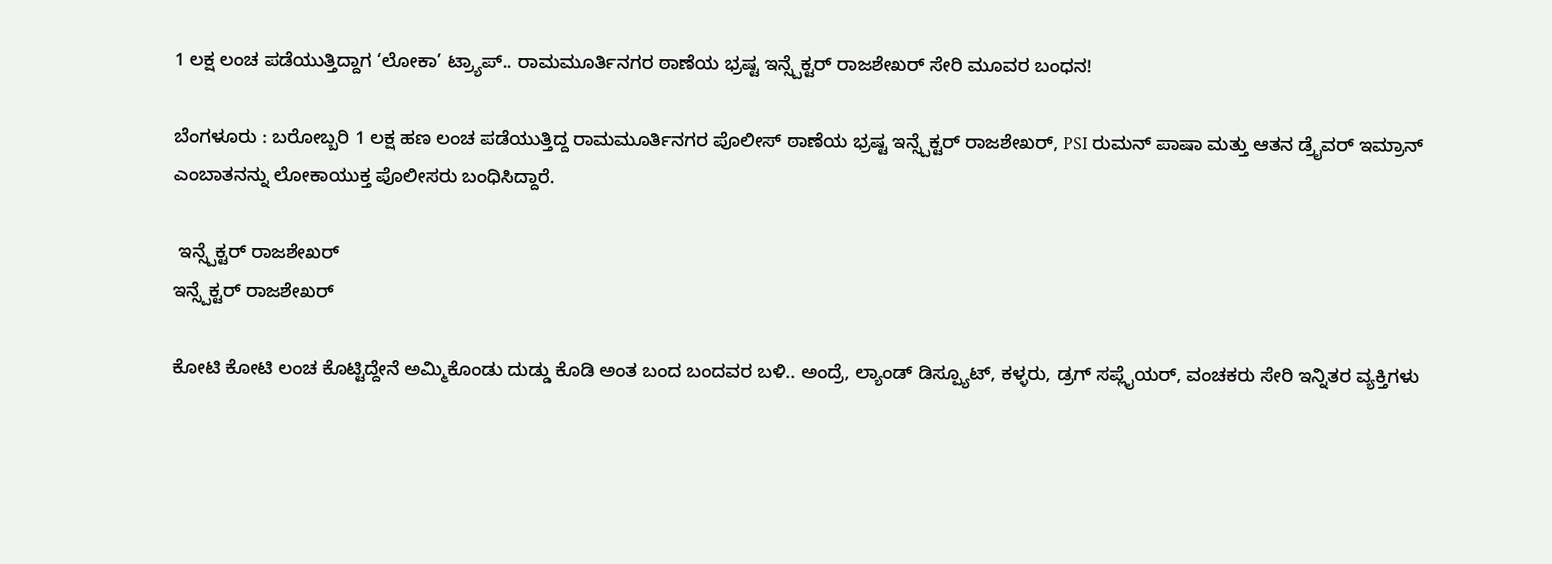1 ಲಕ್ಷ ಲಂಚ ಪಡೆಯುತ್ತಿದ್ದಾಗ ‘ಲೋಕಾ’ ಟ್ರ್ಯಾಪ್.. ರಾಮಮೂರ್ತಿನಗರ ಠಾಣೆಯ ಭ್ರಷ್ಟ ಇನ್ಸ್ಪೆಕ್ಟರ್ ರಾಜಶೇಖರ್ ಸೇರಿ ಮೂವರ ಬಂಧನ!

ಬೆಂಗಳೂರು : ಬರೋಬ್ಬರಿ 1 ಲಕ್ಷ ಹಣ ಲಂಚ ಪಡೆಯುತ್ತಿದ್ದ ರಾಮಮೂರ್ತಿನಗರ ಪೊಲೀಸ್ ಠಾಣೆಯ ಭ್ರಷ್ಟ ಇನ್ಸ್ಪೆಕ್ಟರ್ ರಾಜಶೇಖರ್, PSI ರುಮನ್ ಪಾಷಾ ಮತ್ತು ಆತನ ಡ್ರೈವರ್ ಇಮ್ರಾನ್ ಎಂಬಾತನನ್ನು ಲೋಕಾಯುಕ್ತ ಪೊಲೀಸರು ಬಂಧಿಸಿದ್ದಾರೆ.

 ಇನ್ಸ್ಪೆಕ್ಟರ್ ರಾಜಶೇಖರ್
ಇನ್ಸ್ಪೆಕ್ಟರ್ ರಾಜಶೇಖರ್

ಕೋಟಿ ಕೋಟಿ ಲಂಚ ಕೊಟ್ಟಿದ್ದೇನೆ ಅಮ್ಮಿಕೊಂಡು ದುಡ್ಡು ಕೊಡಿ ಅಂತ ಬಂದ ಬಂದವರ ಬಳಿ.. ಅಂದ್ರೆ, ಲ್ಯಾಂಡ್ ಡಿಸ್ಪ್ಯೂಟ್, ಕಳ್ಳರು, ಡ್ರಗ್ ಸಪ್ಲೈಯರ್, ವಂಚಕರು ಸೇರಿ ಇನ್ನಿತರ ವ್ಯಕ್ತಿಗಳು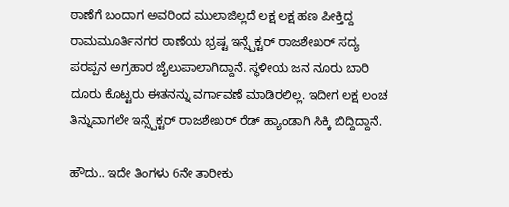ಠಾಣೆಗೆ ಬಂದಾಗ ಅವರಿಂದ ಮುಲಾಜಿಲ್ಲದೆ ಲಕ್ಷ ಲಕ್ಷ ಹಣ ಪೀಕ್ತಿದ್ದ ರಾಮಮೂರ್ತಿನಗರ ಠಾಣೆಯ ಭ್ರಷ್ಟ ಇನ್ಸ್ಪೆಕ್ಟರ್ ರಾಜಶೇಖರ್ ಸದ್ಯ ಪರಪ್ಪನ ಅಗ್ರಹಾರ ಜೈಲುಪಾಲಾಗಿದ್ದಾನೆ. ಸ್ಥಳೀಯ ಜನ ನೂರು ಬಾರಿ ದೂರು ಕೊಟ್ಟರು ಈತನನ್ನು ವರ್ಗಾವಣೆ ಮಾಡಿರಲಿಲ್ಲ. ಇದೀಗ ಲಕ್ಷ ಲಂಚ ತಿನ್ನುವಾಗಲೇ ಇನ್ಸ್ಪೆಕ್ಟರ್ ರಾಜಶೇಖರ್ ರೆಡ್ ಹ್ಯಾಂಡಾಗಿ ಸಿಕ್ಕಿ ಬಿದ್ದಿದ್ದಾನೆ.

ಹೌದು.. ಇದೇ ತಿಂಗಳು 6ನೇ ತಾರೀಕು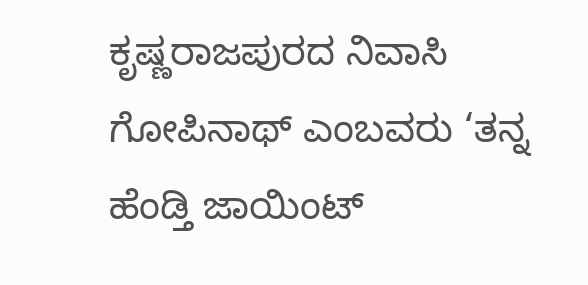ಕೃಷ್ಣರಾಜಪುರದ ನಿವಾಸಿ ಗೋಪಿನಾಥ್ ಎಂಬವರು ‘ತನ್ನ ಹೆಂಡ್ತಿ ಜಾಯಿಂಟ್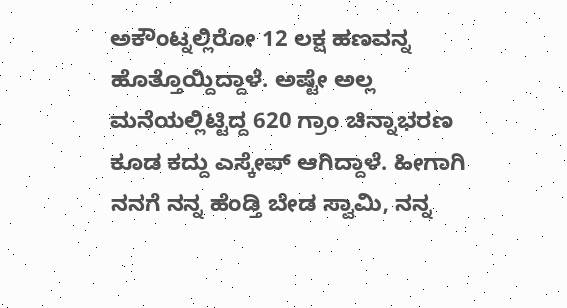ಅಕೌಂಟ್ನಲ್ಲಿರೋ 12 ಲಕ್ಷ ಹಣವನ್ನ ಹೊತ್ತೊಯ್ದಿದ್ದಾಳೆ. ಅಷ್ಟೇ ಅಲ್ಲ ಮನೆಯಲ್ಲಿಟ್ಟಿದ್ದ 620 ಗ್ರಾಂ ಚಿನ್ನಾಭರಣ ಕೂಡ ಕದ್ದು ಎಸ್ಕೇಪ್ ಆಗಿದ್ದಾಳೆ. ಹೀಗಾಗಿ ನನಗೆ ನನ್ನ ಹೆಂಡ್ತಿ ಬೇಡ ಸ್ವಾಮಿ, ನನ್ನ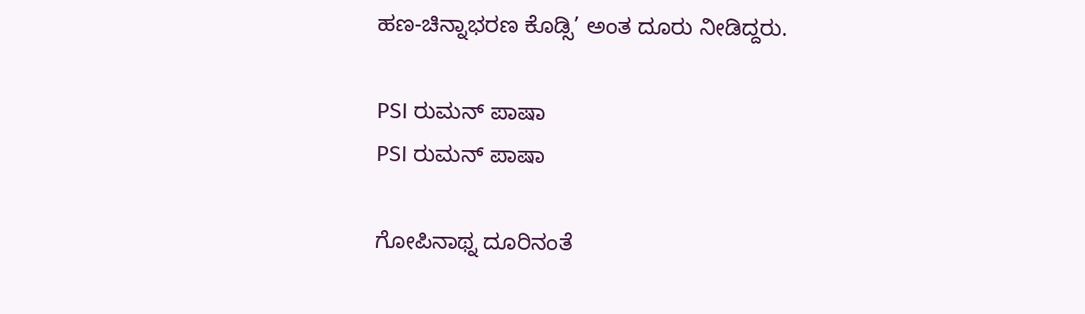ಹಣ-ಚಿನ್ನಾಭರಣ ಕೊಡ್ಸಿ’ ಅಂತ ದೂರು ನೀಡಿದ್ದರು.

PSI ರುಮನ್ ಪಾಷಾ
PSI ರುಮನ್ ಪಾಷಾ

ಗೋಪಿನಾಥ್ನ ದೂರಿನಂತೆ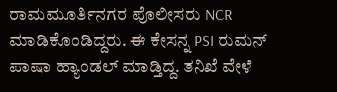ರಾಮಮೂರ್ತಿನಗರ ಪೊಲೀಸರು NCR ಮಾಡಿಕೊಂಡಿದ್ದರು. ಈ ಕೇಸನ್ನ PSI ರುಮನ್ ಪಾಷಾ ಹ್ಯಾಂಡಲ್ ಮಾಡ್ತಿದ್ದ. ತನಿಖೆ ವೇಳೆ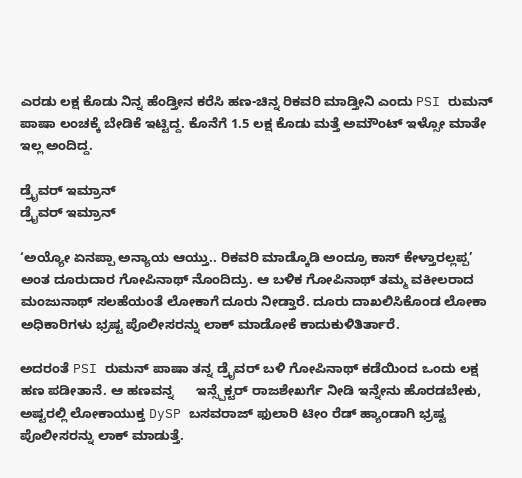ಎರಡು ಲಕ್ಷ ಕೊಡು ನಿನ್ನ ಹೆಂಡ್ತೀನ ಕರೆಸಿ ಹಣ-ಚಿನ್ನ ರಿಕವರಿ ಮಾಡ್ತೀನಿ ಎಂದು PSI ರುಮನ್ ಪಾಷಾ ಲಂಚಕ್ಕೆ ಬೇಡಿಕೆ ಇಟ್ಟಿದ್ದ. ಕೊನೆಗೆ 1.5 ಲಕ್ಷ ಕೊಡು ಮತ್ತೆ ಅಮೌಂಟ್ ಇಳ್ಸೋ‌ ಮಾತೇ ಇಲ್ಲ ಅಂದಿದ್ದ.

ಡ್ರೈವರ್ ಇಮ್ರಾನ್
ಡ್ರೈವರ್ ಇಮ್ರಾನ್

‘ಅಯ್ಯೋ ಏನಪ್ಪಾ ಅನ್ಯಾಯ ಆಯ್ತು.. ರಿಕವರಿ ಮಾಡ್ಕೊಡಿ ಅಂದ್ರೂ ಕಾಸ್ ಕೇಳ್ತಾರಲ್ಲಪ್ಪ’ ಅಂತ ದೂರುದಾರ ಗೋಪಿನಾಥ್ ನೊಂದಿದ್ರು. ಆ ಬಳಿಕ ಗೋಪಿನಾಥ್ ತಮ್ಮ ವಕೀಲರಾದ ಮಂಜುನಾಥ್ ಸಲಹೆಯಂತೆ ಲೋಕಾಗೆ ದೂರು ನೀಡ್ತಾರೆ. ದೂರು ದಾಖಲಿಸಿಕೊಂಡ ಲೋಕಾ ಅಧಿಕಾರಿಗಳು ಭ್ರಷ್ಟ ಪೊಲೀಸರನ್ನು ಲಾಕ್ ಮಾಡೋಕೆ ಕಾದುಕುಳಿತಿರ್ತಾರೆ.

ಅದರಂತೆ PSI ರುಮನ್ ಪಾಷಾ ತನ್ನ ಡ್ರೈವರ್ ಬಳಿ ಗೋಪಿನಾಥ್ ಕಡೆಯಿಂದ ಒಂದು ಲಕ್ಷ ಹಣ ಪಡೀತಾನೆ. ಆ ಹಣವನ್ನ      ಇನ್ಸ್ಪೆಕ್ಟರ್ ರಾಜಶೇಖರ್ಗೆ ನೀಡಿ ಇನ್ನೇನು ಹೊರಡಬೇಕು, ಅಷ್ಟರಲ್ಲಿ ಲೋಕಾಯುಕ್ತ DySP ಬಸವರಾಜ್ ಫುಲಾರಿ ಟೀಂ ರೆಡ್ ಹ್ಯಾಂಡಾಗಿ ಭ್ರಷ್ಟ ಪೊಲೀಸರನ್ನು ಲಾಕ್ ಮಾಡುತ್ತೆ.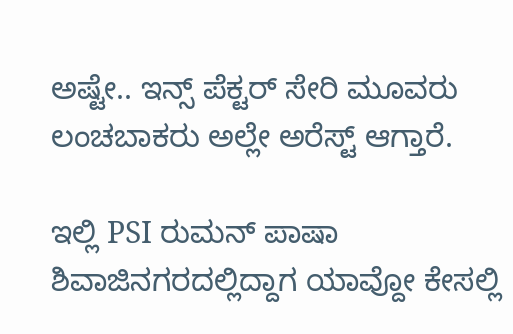ಅಷ್ಟೇ.. ಇನ್ಸ್ ಪೆಕ್ಟರ್ ಸೇರಿ ಮೂವರು ಲಂಚಬಾಕರು ಅಲ್ಲೇ ಅರೆಸ್ಟ್ ಆಗ್ತಾರೆ.

ಇಲ್ಲಿ PSI ರುಮನ್ ಪಾಷಾ ಶಿವಾಜಿನಗರದಲ್ಲಿದ್ದಾಗ ಯಾವ್ದೋ‌ ಕೇಸಲ್ಲಿ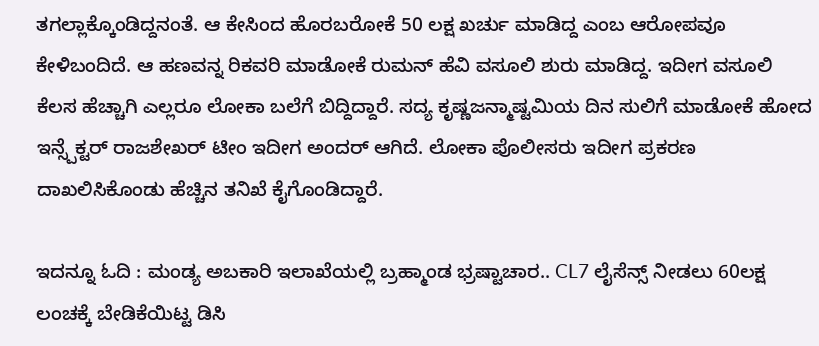ತಗಲ್ಲಾಕ್ಕೊಂಡಿದ್ದನಂತೆ. ಆ ಕೇಸಿಂದ ಹೊರಬರೋಕೆ 50 ಲಕ್ಷ ಖರ್ಚು ಮಾಡಿದ್ದ ಎಂಬ ಆರೋಪವೂ ಕೇಳಿಬಂದಿದೆ. ಆ ಹಣವನ್ನ ರಿಕವರಿ ಮಾಡೋಕೆ ರುಮನ್ ಹೆವಿ ವಸೂಲಿ‌ ಶುರು ಮಾಡಿದ್ದ. ಇದೀಗ ವಸೂಲಿ ಕೆಲಸ ಹೆಚ್ಚಾಗಿ ಎಲ್ಲರೂ ಲೋಕಾ ಬಲೆಗೆ ಬಿದ್ದಿದ್ದಾರೆ. ಸದ್ಯ ಕೃಷ್ಣಜನ್ಮಾಷ್ಟಮಿಯ ದಿನ ಸುಲಿಗೆ ಮಾಡೋಕೆ ಹೋದ ಇನ್ಸ್ಪೆಕ್ಟರ್ ರಾಜಶೇಖರ್ ಟೀಂ ಇದೀಗ ಅಂದರ್ ಆಗಿದೆ. ಲೋಕಾ ಪೊಲೀಸರು ಇದೀಗ ಪ್ರಕರಣ ದಾಖಲಿಸಿಕೊಂಡು ಹೆಚ್ಚಿನ ತನಿಖೆ ಕೈಗೊಂಡಿದ್ದಾರೆ.

ಇದನ್ನೂ ಓದಿ : ಮಂಡ್ಯ ಅಬಕಾರಿ ಇಲಾಖೆಯಲ್ಲಿ ಬ್ರಹ್ಮಾಂಡ ಭ್ರಷ್ಟಾಚಾರ.. CL7 ಲೈಸೆನ್ಸ್ ನೀಡಲು 60ಲಕ್ಷ ಲಂಚಕ್ಕೆ ಬೇಡಿಕೆಯಿಟ್ಟ ಡಿಸಿ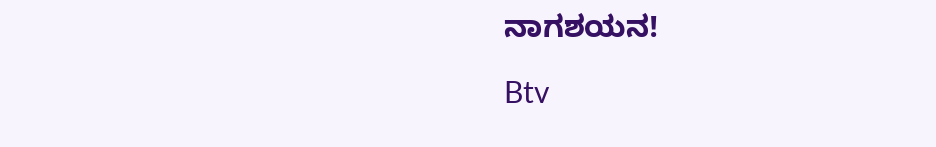ನಾಗಶಯನ!

Btv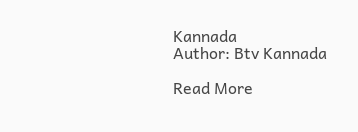Kannada
Author: Btv Kannada

Read More